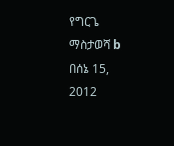የግርጌ ማስታወሻ b በሰኔ 15, 2012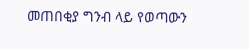መጠበቂያ ግንብ ላይ የወጣውን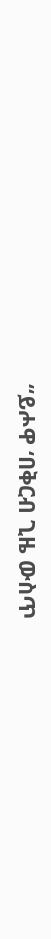“ይሖዋ ‘በቅርብ ጊዜ ውስጥ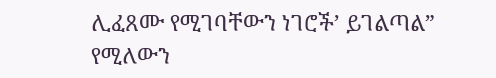ሊፈጸሙ የሚገባቸውን ነገሮች’ ይገልጣል” የሚለውን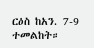ርዕስ ከአን. 7-9 ተመልከት።